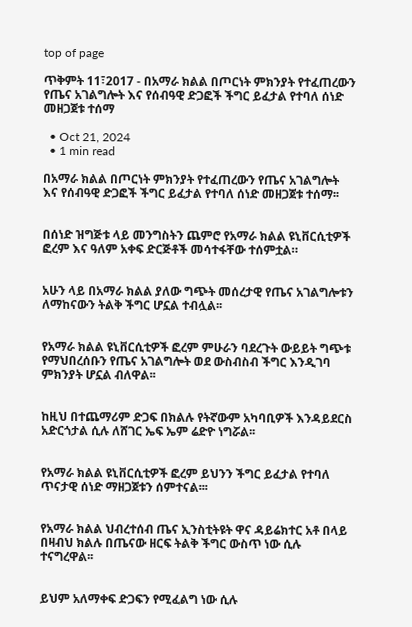top of page

ጥቅምት 11፣2017 - በአማራ ክልል በጦርነት ምክንያት የተፈጠረውን የጤና አገልግሎት እና የሰብዓዊ ድጋፎች ችግር ይፈታል የተባለ ሰነድ መዘጋጀቱ ተሰማ

  • Oct 21, 2024
  • 1 min read

በአማራ ክልል በጦርነት ምክንያት የተፈጠረውን የጤና አገልግሎት እና የሰብዓዊ ድጋፎች ችግር ይፈታል የተባለ ሰነድ መዘጋጀቱ ተሰማ፡፡


በሰነድ ዝግጅቱ ላይ መንግስትን ጨምሮ የአማራ ክልል ዩኒቨርሲቲዎች ፎረም እና ዓለም አቀፍ ድርጅቶች መሳተፋቸው ተሰምቷል።


አሁን ላይ በአማራ ክልል ያለው ግጭት መሰረታዊ የጤና አገልግሎቱን ለማከናውን ትልቅ ችግር ሆኗል ተብሏል፡፡


የአማራ ክልል ዩኒቨርሲቲዎች ፎረም ምሁራን ባደረጉት ውይይት ግጭቱ የማህበረሰቡን የጤና አገልግሎት ወደ ውስብስብ ችግር እንዲገባ ምክንያት ሆኗል ብለዋል፡፡


ከዚህ በተጨማሪም ድጋፍ በክልሉ የትኛውም አካባቢዎች እንዳይደርስ አድርጎታል ሲሉ ለሸገር ኤፍ ኤም ሬድዮ ነግሯል፡፡


የአማራ ክልል ዩኒቨርሲቲዎች ፎረም ይህንን ችግር ይፈታል የተባለ ጥናታዊ ሰነድ ማዘጋጀቱን ሰምተናል፡፡፡


የአማራ ክልል ህብረተሰብ ጤና ኢንስቲትዩት ዋና ዳይሬክተር አቶ በላይ በዛብህ ክልሉ በጤናው ዘርፍ ትልቅ ችግር ውስጥ ነው ሲሉ ተናግረዋል፡፡


ይህም አለማቀፍ ድጋፍን የሚፈልግ ነው ሲሉ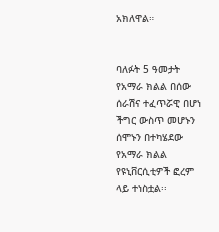አክለዋል።


ባለፉት 5 ዓመታት የአማራ ክልል በሰው ሰራሽና ተፈጥሯዊ በሆነ ችግር ውስጥ መሆኑን ሰሞኑን በተካሄደው የአማራ ክልል የዩኒቨርሲቲዎች ፎረም ላይ ተነስቷል፡፡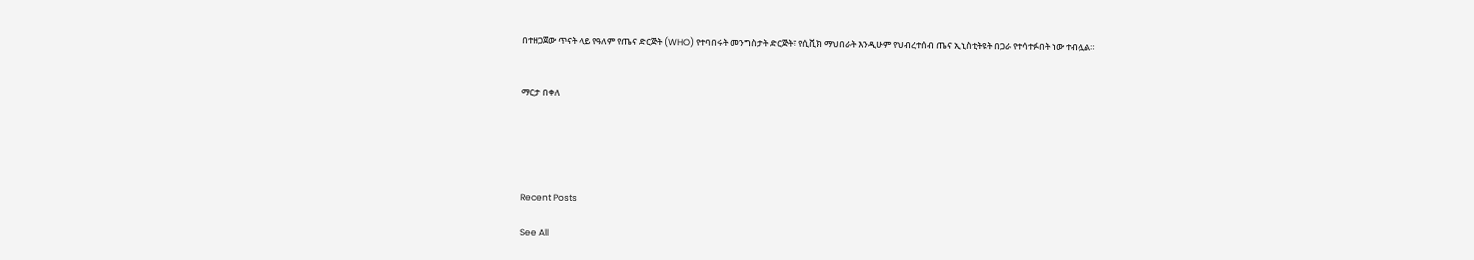በተዘጋጀው ጥናት ላይ የዓለም የጤና ድርጅት (WHO) የተባበሩት መንግስታት ድርጅት፣ የሲቪክ ማህበራት እንዲሁም የህብረተሰብ ጤና ኢኒስቲትዩት በጋራ የተሳተፉበት ነው ተብሏል።


ማርታ በቀለ





Recent Posts

See All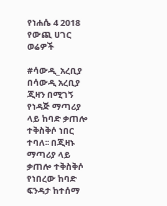የነሐሴ 4 2018 የውጪ ሀገር ወሬዎች

#ሳውዲ_አረቢያ በሳውዲ አረቢያ ጂዛን በሚገኝ የነዳጅ ማጣሪያ ላይ ከባድ ቃጠሎ ተቅስቅሶ ነበር ተባለ፡፡ በጂዛኑ ማጣሪያ ላይ ቃጠሎ ተቅስቅሶ የነበረው ከባድ ፍንዳታ ከተሰማ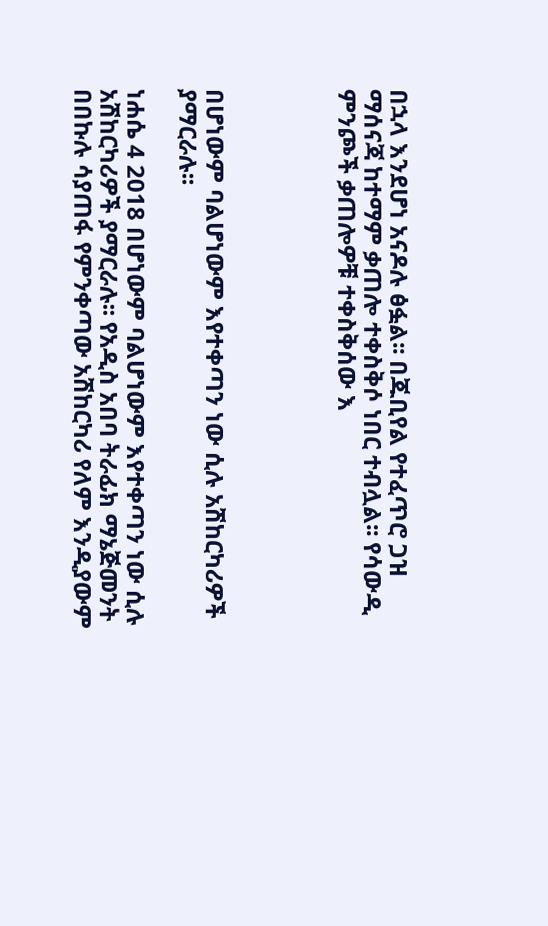በኋላ እንደሆነ አናዶሉ ፅፏል፡፡ በጁቢየል የተፈጥሮ ጋዝ ማሰናጃ ከተማም ቃጠሎ ተቀስቅሶ ነበር ተብሏል፡፡ የሳውዲ ምንጮች ቃጠሎዎቹ ተቀስቅሰው እ




በሆነውም ባልሆነውም እየተቀጣን ነው ሲሉ አሽከርካሪዎች ያማርራሉ፡፡

ነሐሴ 4 2018 በሆነውም ባልሆነውም እየተቀጣን ነው ሲሉ አሽከርካሪዎች ያማርራሉ፡፡ የአዲስ አበባ ትራፊክ ማኔጅመንት በበኩሉ ሳያጠፋ የምንቀጣው አሽከርካሪ የለም እንዲያውም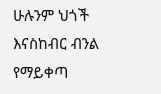ሁሉንም ህጎች እናስከብር ብንል የማይቀጣ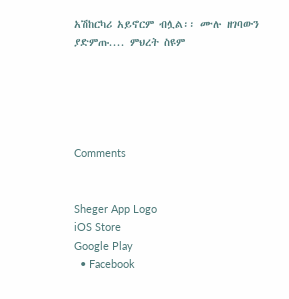አሽከርካሪ አይኖርም ብሏል፡፡ ሙሉ ዘገባውን ያድምጡ.... ምህረት ስዩም





Comments


Sheger App Logo
iOS Store
Google Play
  • Facebook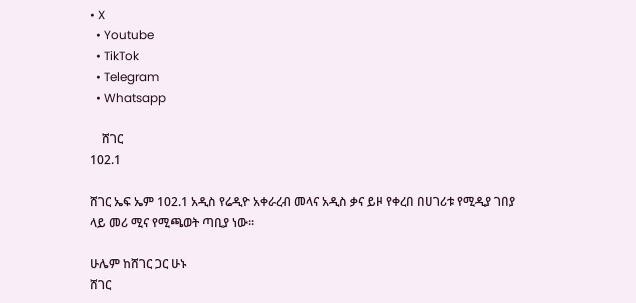• X
  • Youtube
  • TikTok
  • Telegram
  • Whatsapp

    ሸገር
102.1

ሸገር ኤፍ ኤም 102.1 አዲስ የሬዲዮ አቀራረብ መላና አዲስ ቃና ይዞ የቀረበ በሀገሪቱ የሚዲያ ገበያ ላይ መሪ ሚና የሚጫወት ጣቢያ ነው፡፡

ሁሌም ከሸገር ጋር ሁኑ
ሸገር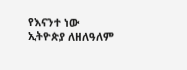የእናንተ ነው
ኢትዮጵያ ለዘለዓለም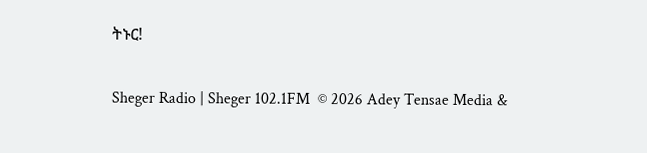ትኑር!

Sheger Radio | Sheger 102.1FM  © 2026 Adey Tensae Media &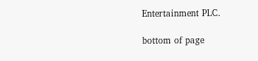Entertainment PLC.

bottom of page